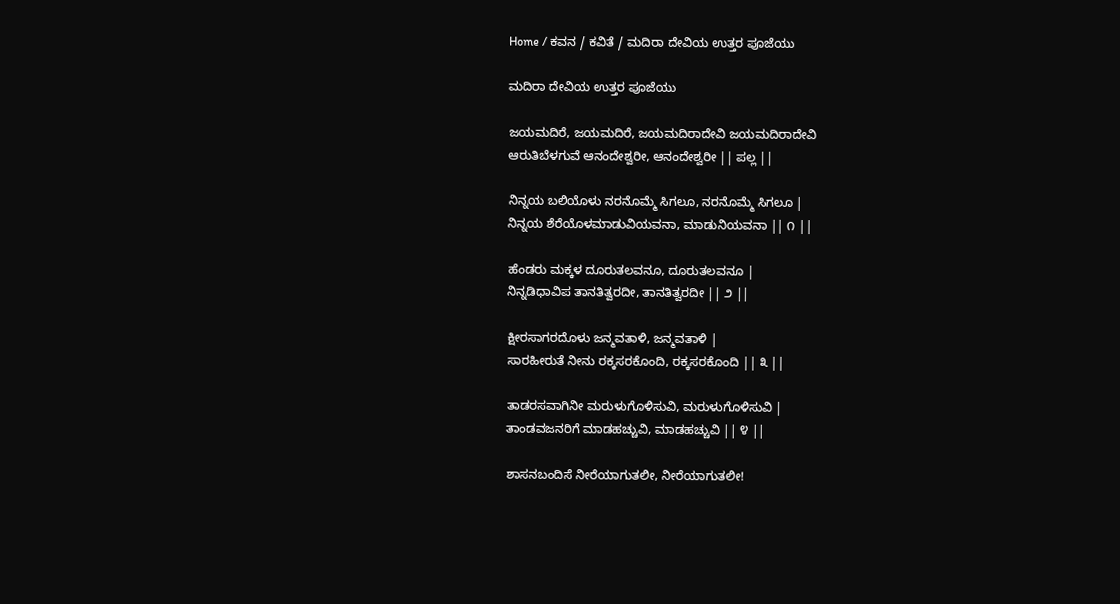Home / ಕವನ / ಕವಿತೆ / ಮದಿರಾ ದೇವಿಯ ಉತ್ತರ ಪೂಜೆಯು

ಮದಿರಾ ದೇವಿಯ ಉತ್ತರ ಪೂಜೆಯು

ಜಯಮದಿರೆ, ಜಯಮದಿರೆ, ಜಯಮದಿರಾದೇವಿ ಜಯಮದಿರಾದೇವಿ
ಆರುತಿಬೆಳಗುವೆ ಆನಂದೇಶ್ವರೀ, ಆನಂದೇಶ್ವರೀ || ಪಲ್ಲ ||

ನಿನ್ನಯ ಬಲಿಯೊಳು ನರನೊಮ್ಮೆ ಸಿಗಲೂ, ನರನೊಮ್ಮೆ ಸಿಗಲೂ |
ನಿನ್ನಯ ಶೆರೆಯೊಳಮಾಡುವಿಯವನಾ, ಮಾಡುನಿಯವನಾ || ೧ ||

ಹೆಂಡರು ಮಕ್ಕಳ ದೂರುತಲವನೂ, ದೂರುತಲವನೂ |
ನಿನ್ನಡಿಧಾವಿಪ ತಾನತಿತ್ವರದೀ, ತಾನತಿತ್ವರದೀ || ೨ ||

ಕ್ಷೀರಸಾಗರದೊಳು ಜನ್ಮವತಾಳಿ, ಜನ್ಮವತಾಳಿ |
ಸಾರಹೀರುತೆ ನೀನು ರಕ್ಕಸರಕೊಂದಿ, ರಕ್ಕಸರಕೊಂದಿ || ೩ ||

ತಾಡರಸವಾಗಿನೀ ಮರುಳುಗೊಳಿಸುವಿ, ಮರುಳುಗೊಳಿಸುವಿ |
ತಾಂಡವಜನರಿಗೆ ಮಾಡಹಚ್ಚುವಿ, ಮಾಡಹಚ್ಚುವಿ || ೪ ||

ಶಾಸನಬಂದಿಸೆ ನೀರೆಯಾಗುತಲೀ, ನೀರೆಯಾಗುತಲೀ!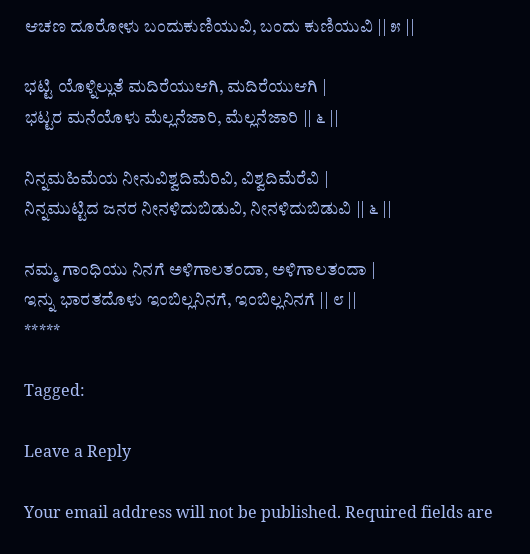ಆಚಣ ದೂರೋಳು ಬಂದುಕುಣಿಯುವಿ, ಬಂದು ಕುಣಿಯುವಿ || ೫ ||

ಭಟ್ಟಿ ಯೊಳ್ನಿಲ್ಲುತೆ ಮದಿರೆಯುಆಗಿ, ಮದಿರೆಯುಆಗಿ |
ಭಟ್ಟರ ಮನೆಯೊಳು ಮೆಲ್ಲನೆಜಾರಿ, ಮೆಲ್ಲನೆಜಾರಿ || ೬ ||

ನಿನ್ನಮಹಿಮೆಯ ನೀನುವಿಶ್ವದಿಮೆರಿವಿ, ವಿಶ್ವದಿಮೆರೆವಿ |
ನಿನ್ನಮುಟ್ಟಿದ ಜನರ ನೀನಳಿದುಬಿಡುವಿ, ನೀನಳಿದುಬಿಡುವಿ || ೬ ||

ನಮ್ಮ ಗಾಂಧಿಯು ನಿನಗೆ ಅಳಿಗಾಲತಂದಾ, ಅಳಿಗಾಲತಂದಾ |
ಇನ್ನು ಭಾರತದೊಳು ಇಂಬಿಲ್ಲನಿನಗೆ, ಇಂಬಿಲ್ಲನಿನಗೆ || ೮ ||
*****

Tagged:

Leave a Reply

Your email address will not be published. Required fields are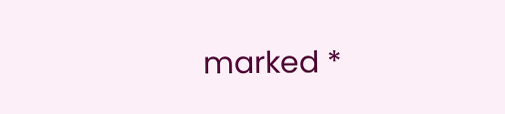marked *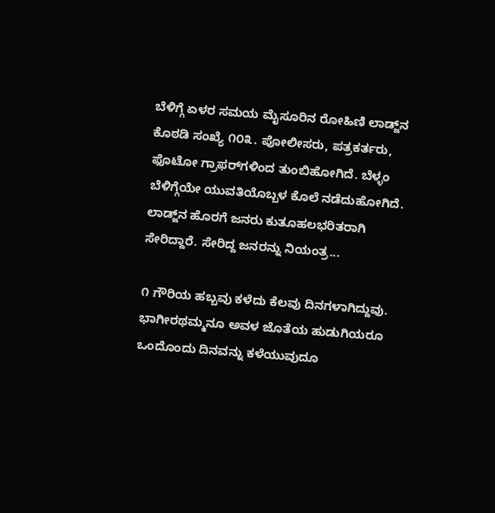ಬೆಳಿಗ್ಗೆ ಏಳರ ಸಮಯ ಮೈಸೂರಿನ ರೋಹಿಣಿ ಲಾಡ್ಜ್‌ನ ಕೊಠಡಿ ಸಂಖ್ಯೆ ೧೦೩. ಪೋಲೀಸರು, ಪತ್ರಕರ್ತರು, ಫೊಟೋ ಗ್ರಾಫರ್‌ಗಳಿಂದ ತುಂಬಿಹೋಗಿದೆ. ಬೆಳ್ಳಂ ಬೆಳಿಗ್ಗೆಯೇ ಯುವತಿಯೊಬ್ಬಳ ಕೊಲೆ ನಡೆದುಹೋಗಿದೆ. ಲಾಡ್ಜ್‌ನ ಹೊರಗೆ ಜನರು ಕುತೂಹಲಭರಿತರಾಗಿ ಸೇರಿದ್ದಾರೆ. ಸೇರಿದ್ದ ಜನರನ್ನು ನಿಯಂತ್ರ...

೧ ಗೌರಿಯ ಹಬ್ಬವು ಕಳೆದು ಕೆಲವು ದಿನಗಳಾಗಿದ್ದುವು. ಭಾಗೀರಥಮ್ಮನೂ ಅವಳ ಜೊತೆಯ ಹುಡುಗಿಯರೂ ಒಂದೊಂದು ದಿನವನ್ನು ಕಳೆಯುವುದೂ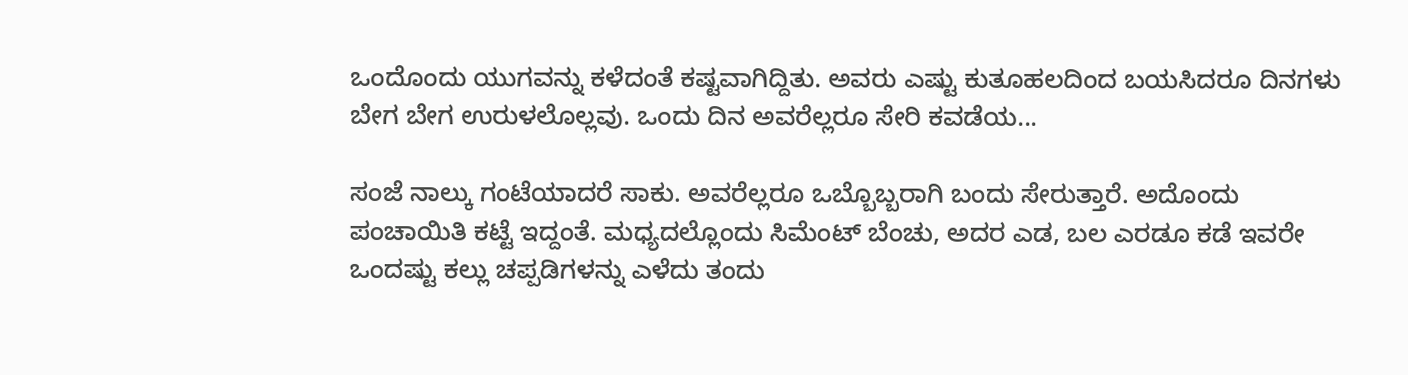ಒಂದೊಂದು ಯುಗವನ್ನು ಕಳೆದಂತೆ ಕಷ್ಟವಾಗಿದ್ದಿತು. ಅವರು ಎಷ್ಟು ಕುತೂಹಲದಿಂದ ಬಯಸಿದರೂ ದಿನಗಳು ಬೇಗ ಬೇಗ ಉರುಳಲೊಲ್ಲವು. ಒಂದು ದಿನ ಅವರೆಲ್ಲರೂ ಸೇರಿ ಕವಡೆಯ...

ಸಂಜೆ ನಾಲ್ಕು ಗಂಟೆಯಾದರೆ ಸಾಕು. ಅವರೆಲ್ಲರೂ ಒಬ್ಬೊಬ್ಬರಾಗಿ ಬಂದು ಸೇರುತ್ತಾರೆ. ಅದೊಂದು ಪಂಚಾಯಿತಿ ಕಟ್ಟೆ ಇದ್ದಂತೆ. ಮಧ್ಯದಲ್ಲೊಂದು ಸಿಮೆಂಟ್ ಬೆಂಚು, ಅದರ ಎಡ, ಬಲ ಎರಡೂ ಕಡೆ ಇವರೇ ಒಂದಷ್ಟು ಕಲ್ಲು ಚಪ್ಪಡಿಗಳನ್ನು ಎಳೆದು ತಂದು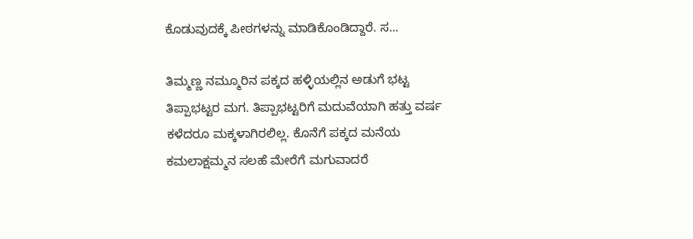ಕೊಡುವುದಕ್ಕೆ ಪೀಠಗಳನ್ನು ಮಾಡಿಕೊಂಡಿದ್ದಾರೆ. ಸ...

ತಿಮ್ಮಣ್ಣ ನಮ್ಮೂರಿನ ಪಕ್ಕದ ಹಳ್ಳಿಯಲ್ಲಿನ ಅಡುಗೆ ಭಟ್ಟ ತಿಪ್ಪಾಭಟ್ಟರ ಮಗ. ತಿಪ್ಪಾಭಟ್ಟರಿಗೆ ಮದುವೆಯಾಗಿ ಹತ್ತು ವರ್ಷ ಕಳೆದರೂ ಮಕ್ಕಳಾಗಿರಲಿಲ್ಲ. ಕೊನೆಗೆ ಪಕ್ಕದ ಮನೆಯ ಕಮಲಾಕ್ಷಮ್ಮನ ಸಲಹೆ ಮೇರೆಗೆ ಮಗುವಾದರೆ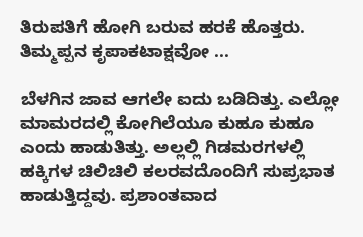ತಿರುಪತಿಗೆ ಹೋಗಿ ಬರುವ ಹರಕೆ ಹೊತ್ತರು. ತಿಮ್ಮಪ್ಪನ ಕೃಪಾಕಟಾಕ್ಷವೋ ...

ಬೆಳಗಿನ ಜಾವ ಆಗಲೇ ಐದು ಬಡಿದಿತ್ತು. ಎಲ್ಲೋ ಮಾಮರದಲ್ಲಿ ಕೋಗಿಲೆಯೂ ಕುಹೂ ಕುಹೂ ಎಂದು ಹಾಡುತಿತ್ತು. ಅಲ್ಲಲ್ಲಿ ಗಿಡಮರಗಳಲ್ಲಿ ಹಕ್ಕಿಗಳ ಚಿಲಿಚಿಲಿ ಕಲರವದೊಂದಿಗೆ ಸುಪ್ರಭಾತ ಹಾಡುತ್ತಿದ್ದವು. ಪ್ರಶಾಂತವಾದ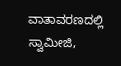ವಾತಾವರಣದಲ್ಲಿ ಸ್ವಾಮೀಜಿ,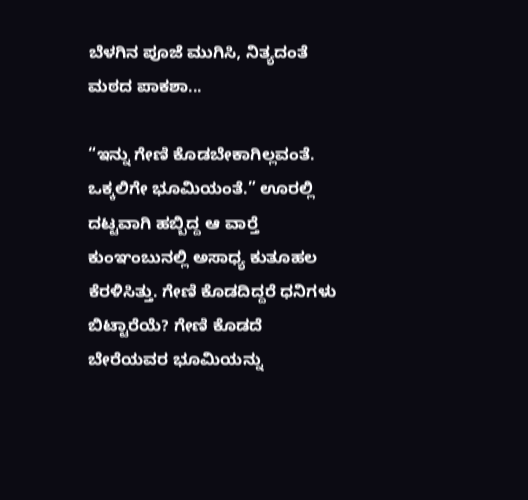ಬೆಳಗಿನ ಪೂಜೆ ಮುಗಿಸಿ, ನಿತ್ಯದಂತೆ ಮಠದ ಪಾಕಶಾ...

“ಇನ್ನು ಗೇಣಿ ಕೊಡಬೇಕಾಗಿಲ್ಲವಂತೆ. ಒಕ್ಕಲಿಗೇ ಭೂಮಿಯಂತೆ.” ಊರಲ್ಲಿ ದಟ್ಟವಾಗಿ ಹಬ್ಬಿದ್ದ ಆ ವಾರ್‍ತೆ ಕುಂಞಂಬುನಲ್ಲಿ ಅಸಾಧ್ಯ ಕುತೂಹಲ ಕೆರಳಿಸಿತ್ತು. ಗೇಣಿ ಕೊಡದಿದ್ದರೆ ಧನಿಗಳು ಬಿಟ್ಟಾರೆಯೆ? ಗೇಣಿ ಕೊಡದೆ ಬೇರೆಯವರ ಭೂಮಿಯನ್ನು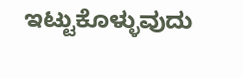ಇಟ್ಟುಕೊಳ್ಳುವುದು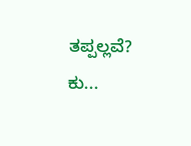ತಪ್ಪಲ್ಲವೆ? ಕು...